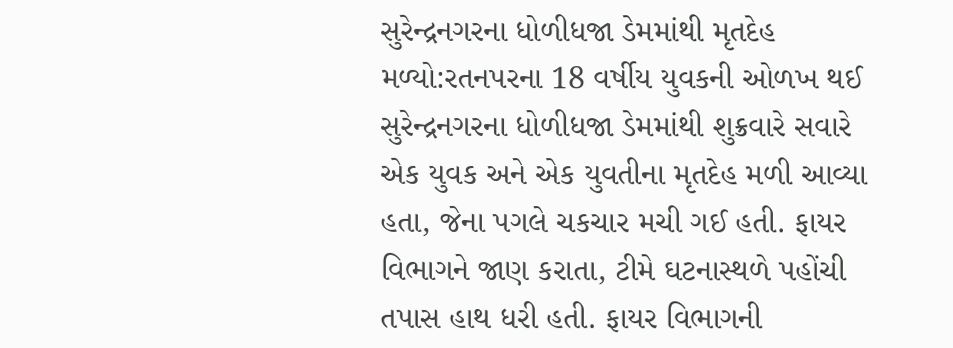સુરેન્દ્રનગરના ધોળીધજા ડેમમાંથી મૃતદેહ મળ્યો:રતનપરના 18 વર્ષીય યુવકની ઓળખ થઈ
સુરેન્દ્રનગરના ધોળીધજા ડેમમાંથી શુક્રવારે સવારે એક યુવક અને એક યુવતીના મૃતદેહ મળી આવ્યા હતા, જેના પગલે ચકચાર મચી ગઈ હતી. ફાયર વિભાગને જાણ કરાતા, ટીમે ઘટનાસ્થળે પહોંચી તપાસ હાથ ધરી હતી. ફાયર વિભાગની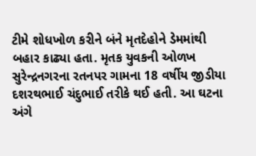ટીમે શોધખોળ કરીને બંને મૃતદેહોને ડેમમાંથી બહાર કાઢ્યા હતા. મૃતક યુવકની ઓળખ સુરેન્દ્રનગરના રતનપર ગામના 18 વર્ષીય જીડીયા દશરથભાઈ ચંદુભાઈ તરીકે થઈ હતી. આ ઘટના અંગે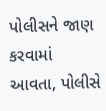પોલીસને જાણ કરવામાં આવતા, પોલીસે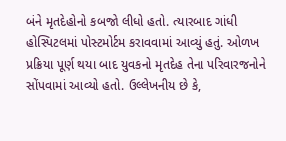બંને મૃતદેહોનો કબજો લીધો હતો. ત્યારબાદ ગાંધી હોસ્પિટલમાં પોસ્ટમોર્ટમ કરાવવામાં આવ્યું હતું. ઓળખ પ્રક્રિયા પૂર્ણ થયા બાદ યુવકનો મૃતદેહ તેના પરિવારજનોને સોંપવામાં આવ્યો હતો. ઉલ્લેખનીય છે કે,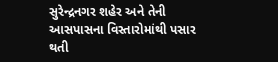સુરેન્દ્રનગર શહેર અને તેની આસપાસના વિસ્તારોમાંથી પસાર થતી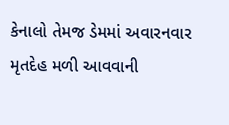કેનાલો તેમજ ડેમમાં અવારનવાર મૃતદેહ મળી આવવાની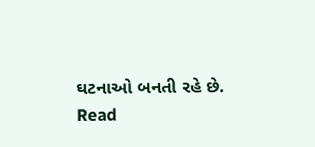ઘટનાઓ બનતી રહે છે.
Read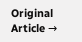Original Article →